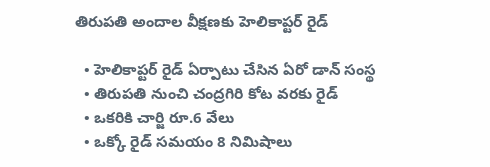తిరుపతి అందాల వీక్షణకు హెలికాప్టర్ రైడ్

  • హెలికాప్టర్ రైడ్ ఏర్పాటు చేసిన ఏరో డాన్ సంస్థ
  • తిరుపతి నుంచి చంద్రగిరి కోట వరకు రైడ్
  • ఒకరికి చార్జి రూ.6 వేలు
  • ఒక్కో రైడ్ సమయం 8 నిమిషాలు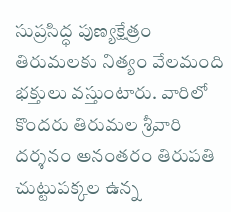సుప్రసిద్ధ పుణ్యక్షేత్రం తిరుమలకు నిత్యం వేలమంది భక్తులు వస్తుంటారు. వారిలో కొందరు తిరుమల శ్రీవారి దర్శనం అనంతరం తిరుపతి చుట్టుపక్కల ఉన్న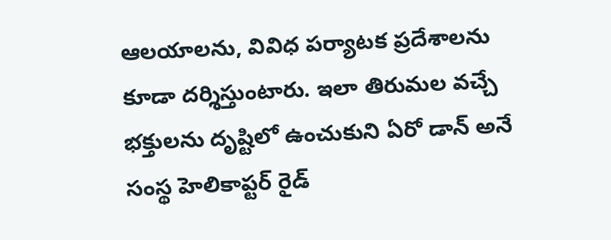ఆలయాలను, వివిధ పర్యాటక ప్రదేశాలను కూడా దర్శిస్తుంటారు. ఇలా తిరుమల వచ్చే భక్తులను దృష్టిలో ఉంచుకుని ఏరో డాన్ అనే సంస్థ హెలికాప్టర్ రైడ్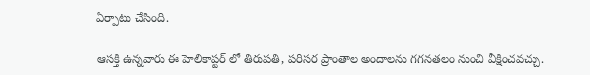ఏర్పాటు చేసింది.

ఆసక్తి ఉన్నవారు ఈ హెలికాప్టర్ లో తిరుపతి, పరిసర ప్రాంతాల అందాలను గగనతలం నుంచి వీక్షించవచ్చు.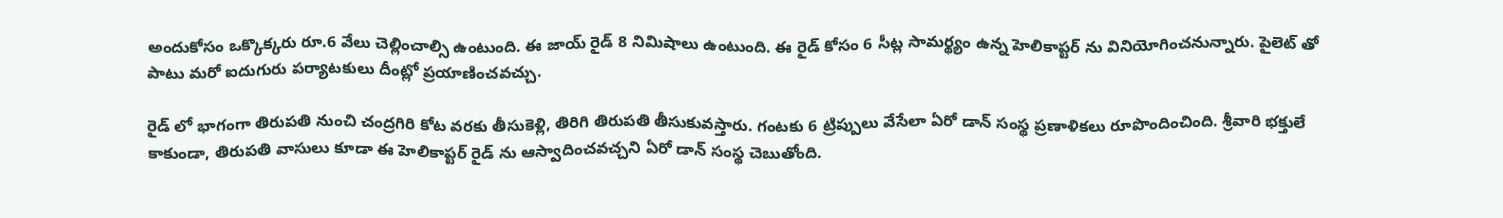అందుకోసం ఒక్కొక్కరు రూ.6 వేలు చెల్లించాల్సి ఉంటుంది. ఈ జాయ్ రైడ్ 8 నిమిషాలు ఉంటుంది. ఈ రైడ్ కోసం 6 సీట్ల సామర్థ్యం ఉన్న హెలికాప్టర్ ను వినియోగించనున్నారు. పైలెట్ తో పాటు మరో ఐదుగురు పర్యాటకులు దీంట్లో ప్రయాణించవచ్చు.

రైడ్ లో భాగంగా తిరుపతి నుంచి చంద్రగిరి కోట వరకు తీసుకెళ్లి, తిరిగి తిరుపతి తీసుకువస్తారు. గంటకు 6 ట్రిప్పులు వేసేలా ఏరో డాన్ సంస్థ ప్రణాళికలు రూపొందించింది. శ్రీవారి భక్తులే కాకుండా, తిరుపతి వాసులు కూడా ఈ హెలికాప్టర్ రైడ్ ను ఆస్వాదించవచ్చని ఏరో డాన్ సంస్థ చెబుతోంది.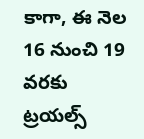కాగా, ఈ నెల 16 నుంచి 19 వరకు ట్రయల్స్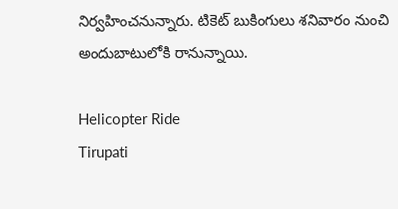నిర్వహించనున్నారు. టికెట్ బుకింగులు శనివారం నుంచి అందుబాటులోకి రానున్నాయి.

Helicopter Ride
Tirupati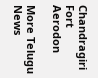Chandragiri Fort
Aerodon

More Telugu News